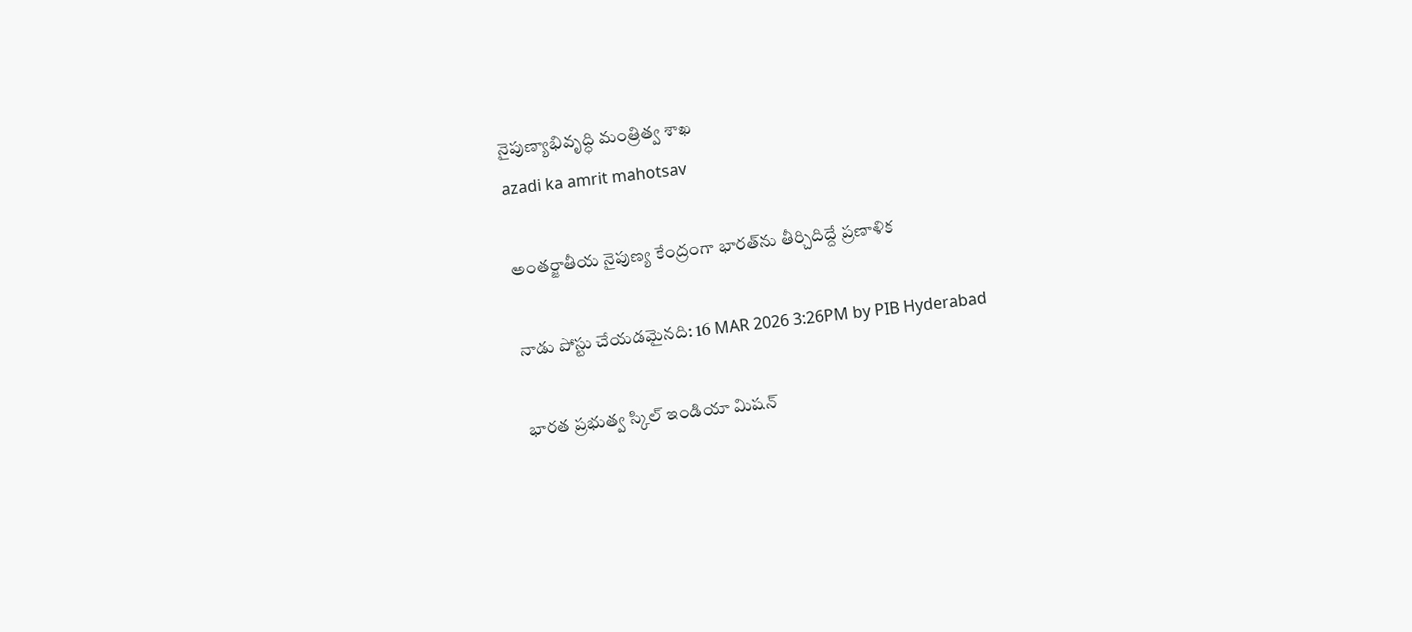నైపుణ్యాభివృద్ధి మంత్రిత్వ శాఖ
azadi ka amrit mahotsav

అంతర్జాతీయ నైపుణ్య కేంద్రంగా భారత్‌ను తీర్చిదిద్దే ప్రణాళిక

నాడు పోస్టు చేయడమైనది: 16 MAR 2026 3:26PM by PIB Hyderabad

భారత ప్రభుత్వ స్కిల్ ఇండియా మిషన్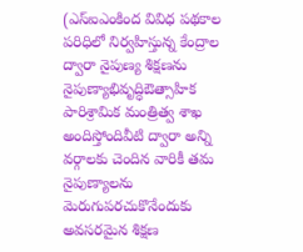(ఎస్ఐఎంకింద వివిధ పథకాల పరిధిలో నిర్వహిస్తున్న కేంద్రాల ద్వారా నైపుణ్య శిక్షణను నైపుణ్యాభివృద్ధిఔత్సాహిక పారిశ్రామిక మంత్రిత్వ శాఖ అందిస్తోందివీటి ద్వారా అన్ని వర్గాలకు చెందిన వారికీ తమ నైపుణ్యాలను మెరుగుపరచుకొనేందుకు అవసరమైన శిక్షణ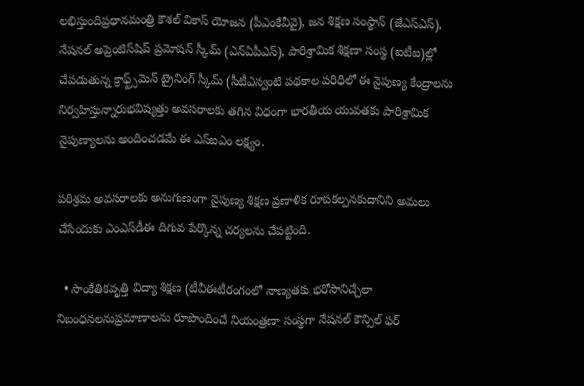లభిస్తుందిప్రధానమంత్రి కౌశల్ వికాస్ యోజన (పీఎంకేవీవై), జన శిక్షణ సంస్థాన్ (జేఎస్ఎస్), నేషనల్ అప్రెంటిస్‌షిప్ ప్రమోషన్ స్కీమ్ (ఎన్ఏపీఎస్), పారిశ్రామిక శిక్షణా సంస్థ (ఐటీఐ)ల్లో చేపడుతున్న క్రాఫ్ట్స్‌మెన్ ట్రైనింగ్ స్కీమ్ (సీటీఎస్వంటి పథకాల పరిధిలో ఈ నైపుణ్య కేంద్రాలను నిర్వహిస్తున్నారుభవిష్యత్తు అవసరాలకు తగిన విధంగా భారతీయ యువతకు పారిశ్రామిక నైపుణ్యాలను అందించడమే ఈ ఎస్ఐఎం లక్ష్యం.

పరిశ్రమ అవసరాలకు అనుగుణంగా నైపుణ్య శిక్షణ ప్రణాళిక రూపకల్పనకుదానిని అమలు చేసేందుకు ఎంఎస్‌డీఈ దిగువ పేర్కొన్న చర్యలను చేపట్టింది.

  • సాంకేతికవృత్తి విద్యా శిక్షణ (టీవీఈటీరంగంలో నాణ్యతకు భరోసానిచ్చేలా నిబంధనలనుప్రమాణాలను రూపొందించే నియంత్రణా సంస్థగా నేషనల్ కౌన్సిల్ ఫర్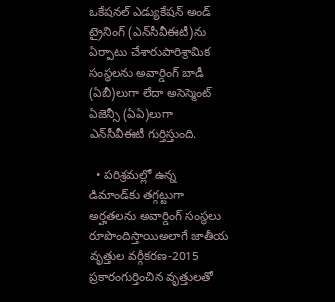ఒకేషనల్ ఎడ్యుకేషన్ అండ్ ట్రైనింగ్ (ఎన్‌సీవీఈటీ)ను ఏర్పాటు చేశారుపారిశ్రామిక సంస్థలను అవార్డింగ్ బాడీ (ఏబీ)లుగా లేదా అసెస్మెంట్ ఏజెన్సీ (ఏఏ)లుగా ఎన్‌సీవీఈటీ గుర్తిస్తుంది.

  • పరిశ్రమల్లో ఉన్న డిమాండ్‌కు తగ్గట్టుగా అర్హతలను అవార్డింగ్ సంస్థలు రూపొందిస్తాయిఅలాగే జాతీయ వృత్తుల వర్గీకరణ-2015 ప్రకారంగుర్తించిన వృత్తులతో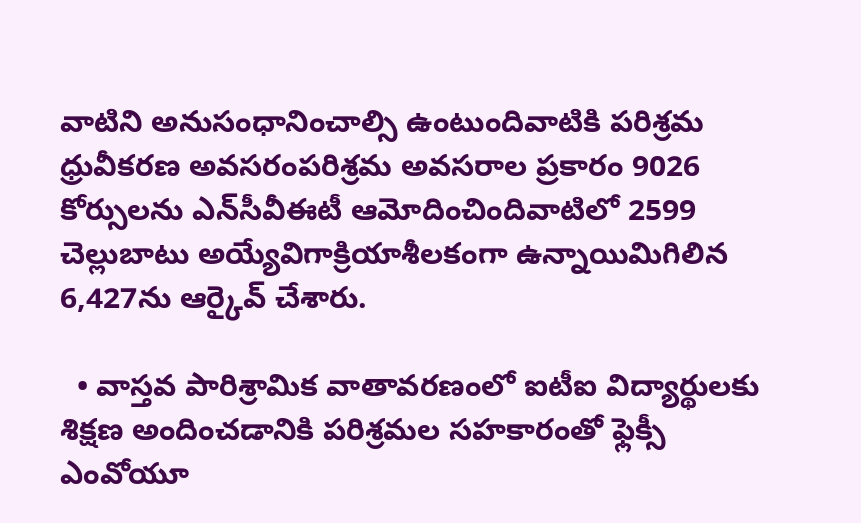వాటిని అనుసంధానించాల్సి ఉంటుందివాటికి పరిశ్రమ ధ్రువీకరణ అవసరంపరిశ్రమ అవసరాల ప్రకారం 9026 కోర్సులను ఎన్‌సీవీఈటీ ఆమోదించిందివాటిలో 2599 చెల్లుబాటు అయ్యేవిగాక్రియాశీలకంగా ఉన్నాయిమిగిలిన 6,427ను ఆర్కైవ్ చేశారు.

  • వాస్తవ పారిశ్రామిక వాతావరణంలో ఐటీఐ విద్యార్థులకు శిక్షణ అందించడానికి పరిశ్రమల సహకారంతో ఫ్లెక్సీ ఎంవోయూ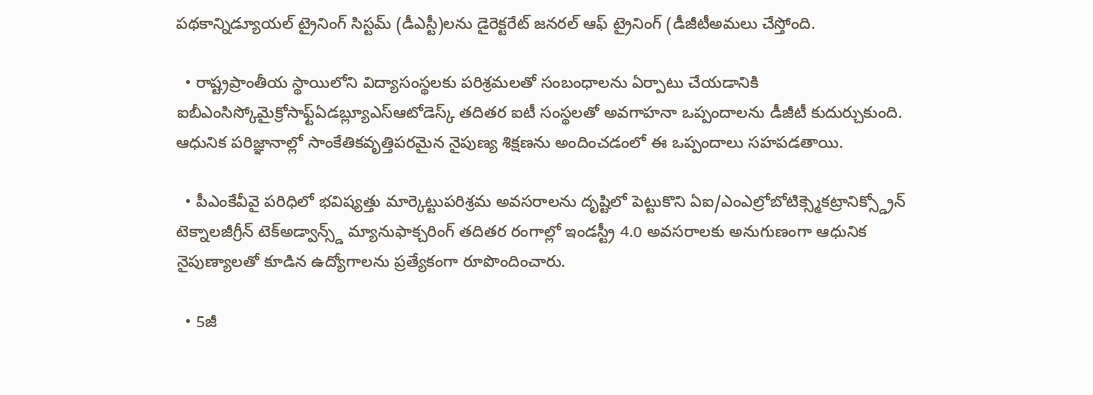పథకాన్నిడ్యూయల్ ట్రైనింగ్ సిస్టమ్ (డీఎస్టీ)లను డైరెక్టరేట్ జనరల్ ఆఫ్ ట్రైనింగ్ (డీజీటీఅమలు చేస్తోంది.

  • రాష్ట్రప్రాంతీయ స్థాయిలోని విద్యాసంస్థలకు పరిశ్రమలతో సంబంధాలను ఏర్పాటు చేయడానికి ఐబీఎంసిస్కోమైక్రోసాఫ్ట్ఏడబ్ల్యూఎస్ఆటోడెస్క్ తదితర ఐటీ సంస్థలతో అవగాహనా ఒప్పందాలను డీజీటీ కుదుర్చుకుంది. ఆధునిక పరిజ్ఞానాల్లో సాంకేతికవృత్తిపరమైన నైపుణ్య శిక్షణను అందించడంలో ఈ ఒప్పందాలు సహపడతాయి.

  • పీఎంకేవీవై పరిధిలో భవిష్యత్తు మార్కెట్టుపరిశ్రమ అవసరాలను దృష్టిలో పెట్టుకొని ఏఐ/ఎంఎల్రోబోటిక్స్మెకట్రానిక్స్డ్రోన్ టెక్నాలజీగ్రీన్ టెక్అడ్వాన్స్డ్ మ్యానుఫాక్చరింగ్ తదితర రంగాల్లో ఇండస్ట్రీ 4.0 అవసరాలకు అనుగుణంగా ఆధునిక నైపుణ్యాలతో కూడిన ఉద్యోగాలను ప్రత్యేకంగా రూపొందించారు.

  • 5జీ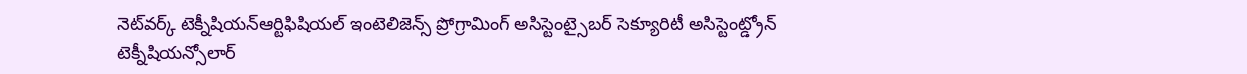నెట్‌వర్క్ టెక్నీషియన్ఆర్టిఫిషియల్ ఇంటెలిజెన్స్ ప్రోగ్రామింగ్ అసిస్టెంట్సైబర్ సెక్యూరిటీ అసిస్టెంట్డ్రోన్ టెక్నీషియన్సోలార్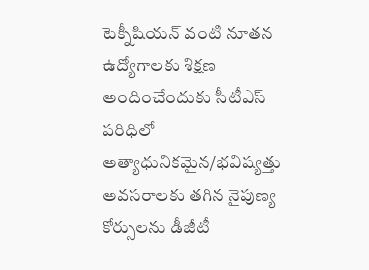టెక్నీషియన్ వంటి నూతన ఉద్యోగాలకు శిక్షణ అందించేందుకు సీటీఎస్ పరిధిలో అత్యాధునికమైన/భవిష్యత్తు అవసరాలకు తగిన నైపుణ్య కోర్సులను డీజీటీ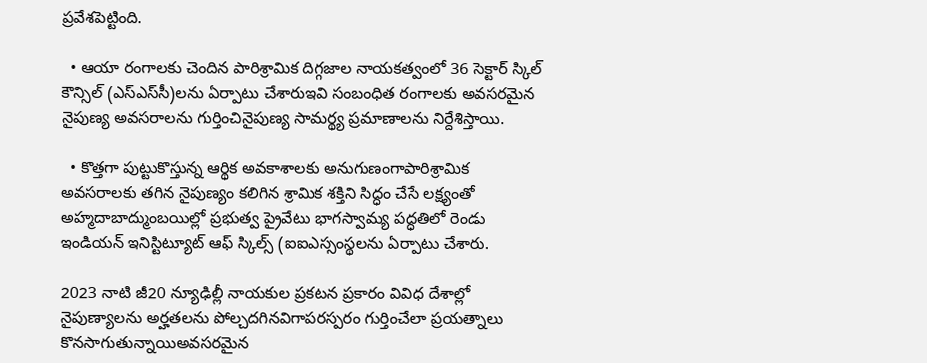ప్రవేశపెట్టింది.

  • ఆయా రంగాలకు చెందిన పారిశ్రామిక దిగ్గజాల నాయకత్వంలో 36 సెక్టార్ స్కిల్ కౌన్సిల్ (ఎస్ఎస్‌సీ)లను ఏర్పాటు చేశారుఇవి సంబంధిత రంగాలకు అవసరమైన నైపుణ్య అవసరాలను గుర్తించినైపుణ్య సామర్థ్య ప్రమాణాలను నిర్దేశిస్తాయి.

  • కొత్తగా పుట్టుకొస్తున్న ఆర్థిక అవకాశాలకు అనుగుణంగాపారిశ్రామిక అవసరాలకు తగిన నైపుణ్యం కలిగిన శ్రామిక శక్తిని సిద్ధం చేసే లక్ష్యంతో అహ్మదాబాద్ముంబయిల్లో ప్రభుత్వ ప్రైవేటు భాగస్వామ్య పద్ధతిలో రెండు ఇండియన్ ఇనిస్టిట్యూట్ ఆఫ్ స్కిల్స్‌ (ఐఐఎస్సంస్థలను ఏర్పాటు చేశారు.

2023 నాటి జీ20 న్యూఢిల్లీ నాయకుల ప్రకటన ప్రకారం వివిధ దేశాల్లో నైపుణ్యాలను అర్హతలను పోల్చదగినవిగాపరస్పరం గుర్తించేలా ప్రయత్నాలు కొనసాగుతున్నాయిఅవసరమైన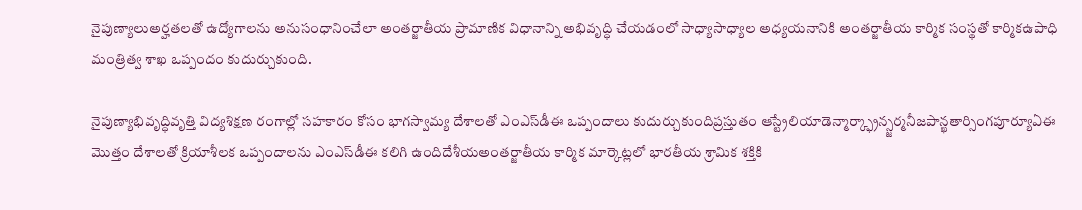నైపుణ్యాలుఅర్హతలతో ఉద్యోగాలను అనుసంధానించేలా అంతర్జాతీయ ప్రామాణిక విధానాన్ని అభివృద్ధి చేయడంలో సాధ్యాసాధ్యాల అధ్యయనానికి అంతర్జాతీయ కార్మిక సంస్థతో కార్మికఉపాధి మంత్రిత్వ శాఖ ఒప్పందం కుదుర్చుకుంది.

నైపుణ్యాభివృద్ధివృత్తి విద్యశిక్షణ రంగాల్లో సహకారం కోసం భాగస్వామ్య దేశాలతో ఎంఎస్‌డీఈ ఒప్పందాలు కుదుర్చుకుందిప్రస్తుతం ఆస్ట్రేలియాడెన్మార్క్ఫ్రాన్స్జర్మనీజపాన్ఖతార్సింగపూర్యూఏఈ మొత్తం దేశాలతో క్రియాశీలక ఒప్పందాలను ఎంఎస్‌డీఈ కలిగి ఉందిదేశీయఅంతర్జాతీయ కార్మిక మార్కెట్లలో భారతీయ శ్రామిక శక్తికి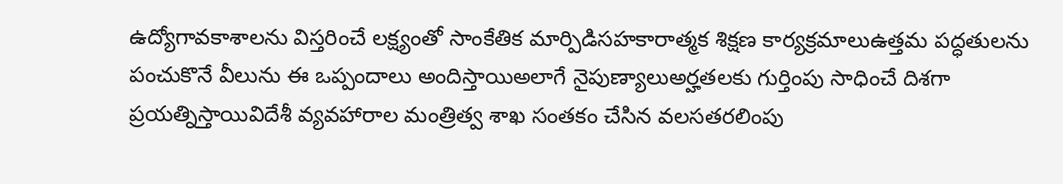ఉద్యోగావకాశాలను విస్తరించే లక్ష్యంతో సాంకేతిక మార్పిడిసహకారాత్మక శిక్షణ కార్యక్రమాలుఉత్తమ పద్ధతులను పంచుకొనే వీలును ఈ ఒప్పందాలు అందిస్తాయిఅలాగే నైపుణ్యాలుఅర్హతలకు గుర్తింపు సాధించే దిశగా ప్రయత్నిస్తాయివిదేశీ వ్యవహారాల మంత్రిత్వ శాఖ సంతకం చేసిన వలసతరలింపు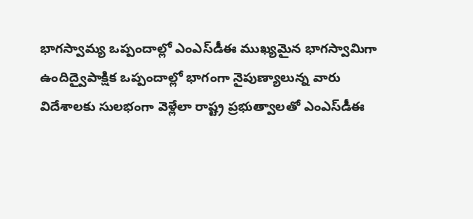భాగస్వామ్య ఒప్పందాల్లో ఎంఎస్‌డీఈ ముఖ్యమైన భాగస్వామిగా ఉందిద్వైపాక్షిక ఒప్పందాల్లో భాగంగా నైపుణ్యాలున్న వారు విదేశాలకు సులభంగా వెళ్లేలా రాష్ట్ర ప్రభుత్వాలతో ఎంఎస్‌డీఈ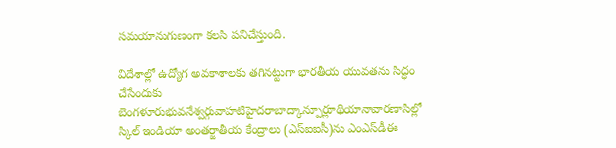సమయానుగుణంగా కలసి పనిచేస్తుంది.

విదేశాల్లో ఉద్యోగ అవకాశాలకు తగినట్టుగా భారతీయ యువతను సిద్ధం చేసేందుకు బెంగళూరుభువనేశ్వర్గువాహటిహైదరాబాద్కాన్పూర్లూథియానావారణాసిల్లో స్కిల్ ఇండియా అంతర్జాతీయ కేంద్రాలు (ఎస్ఐఐసీ)ను ఎంఎస్‌డీఈ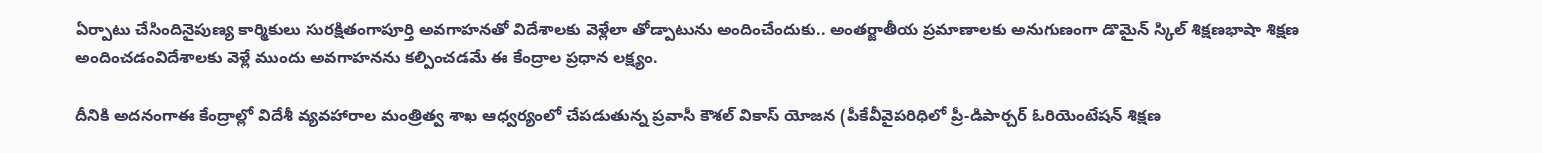ఏర్పాటు చేసిందినైపుణ్య కార్మికులు సురక్షితంగాపూర్తి అవగాహనతో విదేశాలకు వెళ్లేలా తోడ్పాటును అందించేందుకు.. అంతర్జాతీయ ప్రమాణాలకు అనుగుణంగా డొమైన్ స్కిల్ శిక్షణభాషా శిక్షణ అందించడంవిదేశాలకు వెళ్లే ముందు అవగాహనను కల్పించడమే ఈ కేంద్రాల ప్రధాన లక్ష్యం.

దీనికి అదనంగాఈ కేంద్రాల్లో విదేశీ వ్యవహారాల మంత్రిత్వ శాఖ ఆధ్వర్యంలో చేపడుతున్న ప్రవాసీ కౌశల్ వికాస్ యోజన (పీకేవీవైపరిధిలో ప్రీ-డిపార్చర్ ఓరియెంటేషన్ శిక్షణ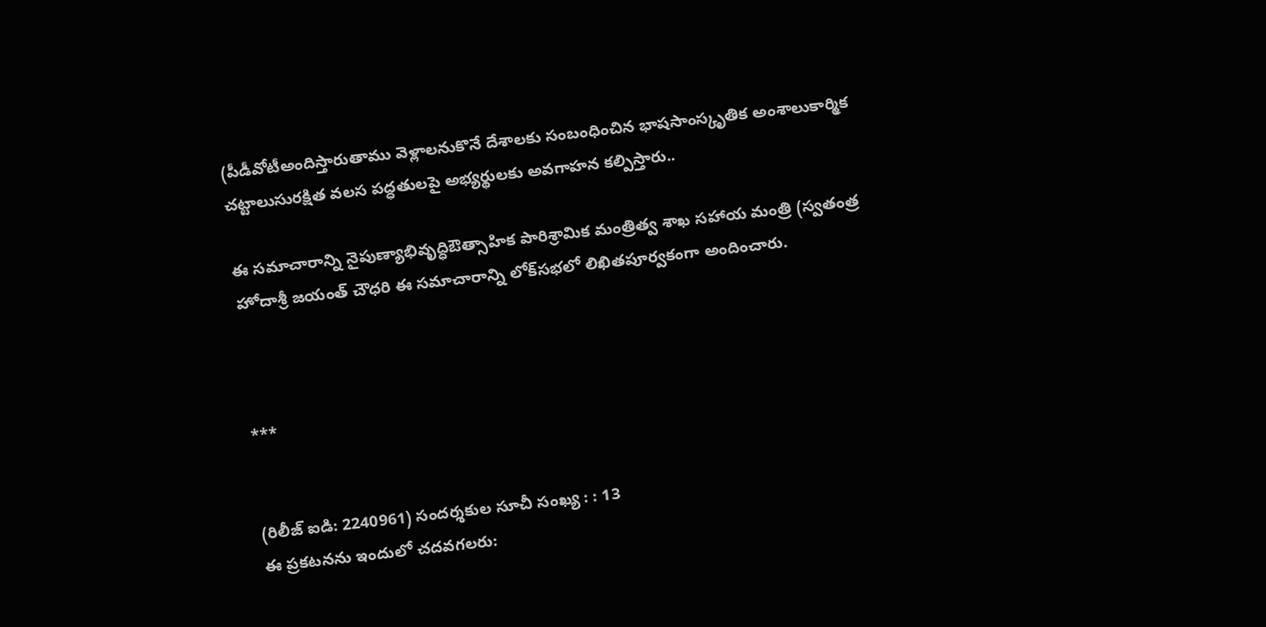(పీడీవోటీఅందిస్తారుతాము వెళ్లాలనుకొనే దేశాలకు సంబంధించిన భాషసాంస్కృతిక అంశాలుకార్మిక చట్టాలుసురక్షిత వలస పద్ధతులపై అభ్యర్థులకు అవగాహన కల్పిస్తారు..

ఈ సమాచారాన్ని నైపుణ్యాభివృద్ధిఔత్సాహిక పారిశ్రామిక మంత్రిత్వ శాఖ సహాయ మంత్రి (స్వతంత్ర హోదాశ్రీ జయంత్ చౌధరి ఈ సమాచారాన్ని లోక్‌సభలో లిఖితపూర్వకంగా అందించారు.



***


(రిలీజ్ ఐడి: 2240961) సందర్శకుల సూచీ సంఖ్య : : 13
ఈ ప్రకటనను ఇందులో చదవగలరు: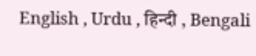English , Urdu , हिन्दी , Bengali